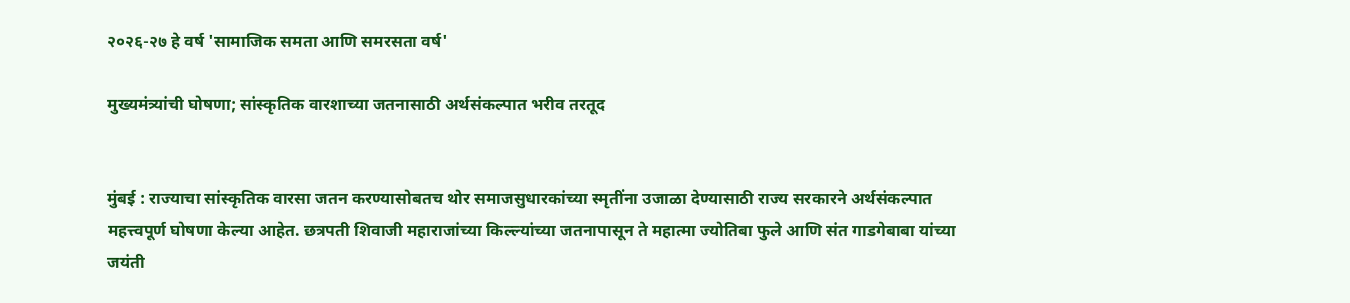२०२६-२७ हे वर्ष 'सामाजिक समता आणि समरसता वर्ष'

मुख्यमंत्र्यांची घोषणा; सांस्कृतिक वारशाच्या जतनासाठी अर्थसंकल्पात भरीव तरतूद


मुंबई : राज्याचा सांस्कृतिक वारसा जतन करण्यासोबतच थोर समाजसुधारकांच्या स्मृतींना उजाळा देण्यासाठी राज्य सरकारने अर्थसंकल्पात महत्त्वपूर्ण घोषणा केल्या आहेत. छत्रपती शिवाजी महाराजांच्या किल्ल्यांच्या जतनापासून ते महात्मा ज्योतिबा फुले आणि संत गाडगेबाबा यांच्या जयंती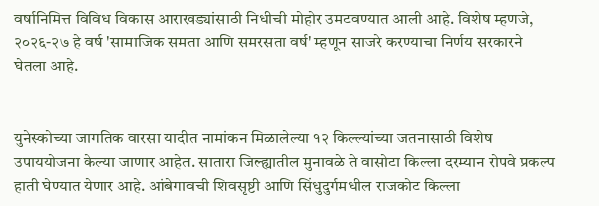वर्षानिमित्त विविध विकास आराखड्यांसाठी निधीची मोहोर उमटवण्यात आली आहे. विशेष म्हणजे, २०२६-२७ हे वर्ष 'सामाजिक समता आणि समरसता वर्ष' म्हणून साजरे करण्याचा निर्णय सरकारने घेतला आहे.


युनेस्कोच्या जागतिक वारसा यादीत नामांकन मिळालेल्या १२ किल्ल्यांच्या जतनासाठी विशेष उपाययोजना केल्या जाणार आहेत. सातारा जिल्ह्यातील मुनावळे ते वासोटा किल्ला दरम्यान रोपवे प्रकल्प हाती घेण्यात येणार आहे. आंबेगावची शिवसृष्टी आणि सिंधुदुर्गमधील राजकोट किल्ला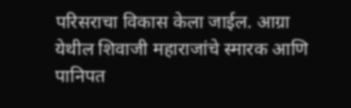परिसराचा विकास केला जाईल. आग्रा येथील शिवाजी महाराजांचे स्मारक आणि पानिपत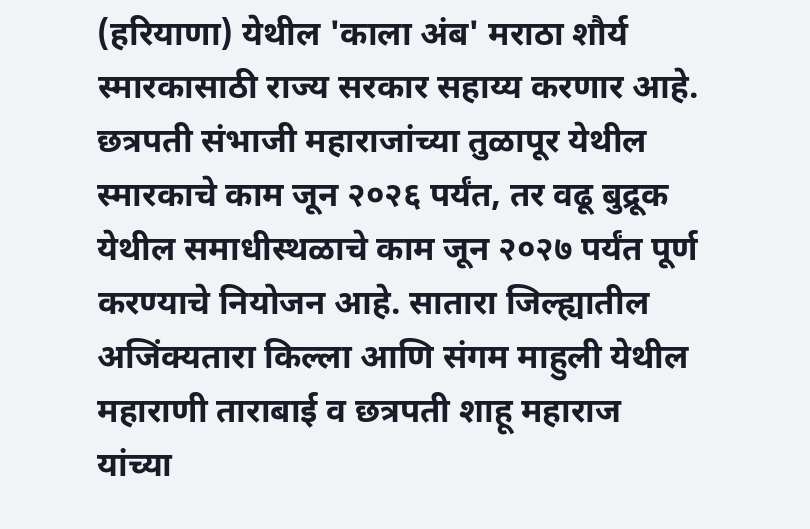(हरियाणा) येथील 'काला अंब' मराठा शौर्य स्मारकासाठी राज्य सरकार सहाय्य करणार आहे. छत्रपती संभाजी महाराजांच्या तुळापूर येथील स्मारकाचे काम जून २०२६ पर्यंत, तर वढू बुद्रूक येथील समाधीस्थळाचे काम जून २०२७ पर्यंत पूर्ण करण्याचे नियोजन आहे. सातारा जिल्ह्यातील अजिंक्यतारा किल्ला आणि संगम माहुली येथील महाराणी ताराबाई व छत्रपती शाहू महाराज यांच्या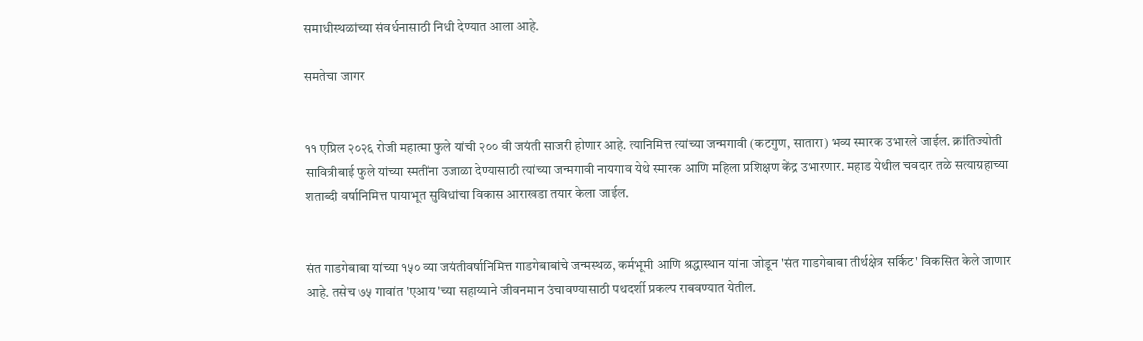समाधीस्थळांच्या संवर्धनासाठी निधी देण्यात आला आहे.

समतेचा जागर


११ एप्रिल २०२६ रोजी महात्मा फुले यांची २०० वी जयंती साजरी होणार आहे. त्यानिमित्त त्यांच्या जन्मगावी (कटगुण, सातारा) भव्य स्मारक उभारले जाईल. क्रांतिज्योती सावित्रीबाई फुले यांच्या स्मतींना उजाळा देण्यासाठी त्यांच्या जन्मगावी नायगाव येथे स्मारक आणि महिला प्रशिक्षण केंद्र उभारणार. महाड येथील चवदार तळे सत्याग्रहाच्या शताब्दी वर्षानिमित्त पायाभूत सुविधांचा विकास आराखडा तयार केला जाईल.


संत गाडगेबाबा यांच्या १५० व्या जयंतीवर्षानिमित्त गाडगेबाबांचे जन्मस्थळ, कर्मभूमी आणि श्रद्धास्थान यांना जोडून 'संत गाडगेबाबा तीर्थक्षेत्र सर्किट' विकसित केले जाणार आहे. तसेच ७५ गावांत 'एआय'च्या सहाय्याने जीवनमान उंचावण्यासाठी पथदर्शी प्रकल्प राबवण्यात येतील.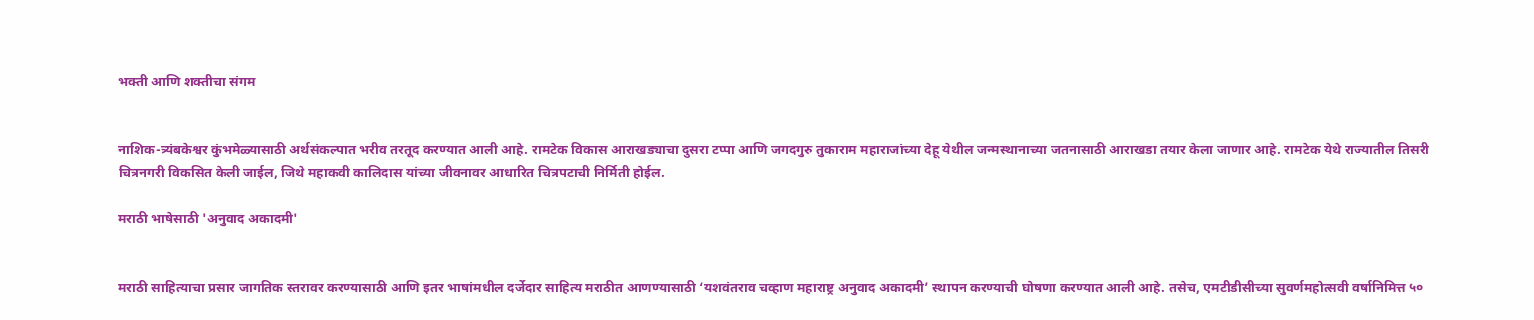भक्ती आणि शक्तीचा संगम


नाशिक-त्र्यंबकेश्वर कुंभमेळ्यासाठी अर्थसंकल्पात भरीव तरतूद करण्यात आली आहे. रामटेक विकास आराखड्याचा दुसरा टप्पा आणि जगदगुरु तुकाराम महाराजांच्या देहू येथील जन्मस्थानाच्या जतनासाठी आराखडा तयार केला जाणार आहे. रामटेक येथे राज्यातील तिसरी चित्रनगरी विकसित केली जाईल, जिथे महाकवी कालिदास यांच्या जीवनावर आधारित चित्रपटाची निर्मिती होईल.

मराठी भाषेसाठी 'अनुवाद अकादमी'


मराठी साहित्याचा प्रसार जागतिक स्तरावर करण्यासाठी आणि इतर भाषांमधील दर्जेदार साहित्य मराठीत आणण्यासाठी ‘यशवंतराव चव्हाण महाराष्ट्र अनुवाद अकादमी’ स्थापन करण्याची घोषणा करण्यात आली आहे. तसेच, एमटीडीसीच्या सुवर्णमहोत्सवी वर्षानिमित्त ५०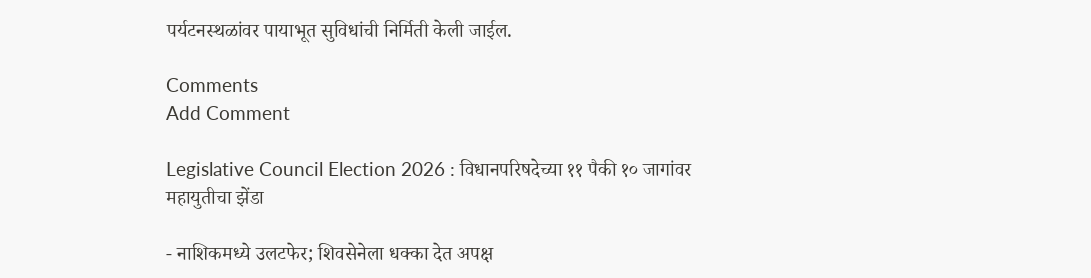पर्यटनस्थळांवर पायाभूत सुविधांची निर्मिती केली जाईल.

Comments
Add Comment

Legislative Council Election 2026 : विधानपरिषदेच्या ११ पैकी १० जागांवर महायुतीचा झेंडा

- नाशिकमध्ये उलटफेर; शिवसेनेला धक्का देत अपक्ष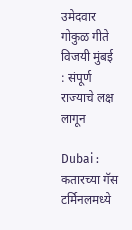उमेदवार गोकुळ गीते विजयी मुंबई : संपूर्ण राज्याचे लक्ष लागून

Dubai : कतारच्या गॅस टर्मिनलमध्ये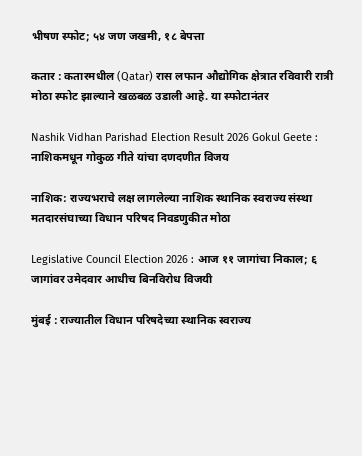भीषण स्फोट; ५४ जण जखमी, १८ बेपत्ता

कतार : कतारमधील (Qatar) रास लफान औद्योगिक क्षेत्रात रविवारी रात्री मोठा स्फोट झाल्याने खळबळ उडाली आहे. या स्फोटानंतर

Nashik Vidhan Parishad Election Result 2026 Gokul Geete : नाशिकमधून गोकुळ गीते यांचा दणदणीत विजय

नाशिक: राज्यभराचे लक्ष लागलेल्या नाशिक स्थानिक स्वराज्य संस्था मतदारसंघाच्या विधान परिषद निवडणुकीत मोठा

Legislative Council Election 2026 : आज ११ जागांचा निकाल; ६ जागांवर उमेदवार आधीच बिनविरोध विजयी

मुंबई : राज्यातील विधान परिषदेच्या स्थानिक स्वराज्य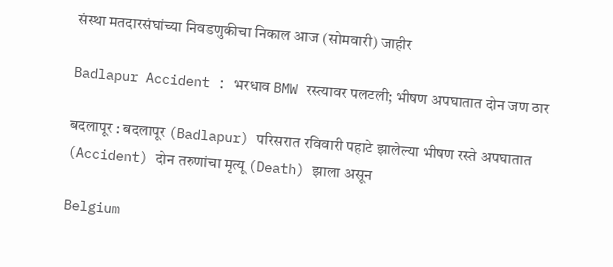संस्था मतदारसंघांच्या निवडणुकीचा निकाल आज (सोमवारी) जाहीर

Badlapur Accident : भरधाव BMW रस्त्यावर पलटली; भीषण अपघातात दोन जण ठार

बदलापूर : बदलापूर (Badlapur) परिसरात रविवारी पहाटे झालेल्या भीषण रस्ते अपघातात (Accident) दोन तरुणांचा मृत्यू (Death) झाला असून

Belgium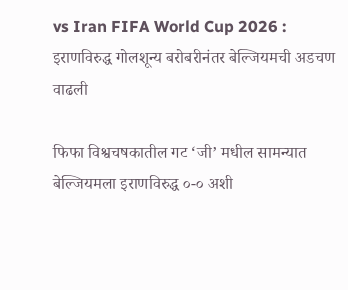vs Iran FIFA World Cup 2026 : इराणविरुद्ध गोलशून्य बरोबरीनंतर बेल्जियमची अडचण वाढली

फिफा विश्वचषकातील गट ‘जी’ मधील सामन्यात बेल्जियमला इराणविरुद्ध ०-० अशी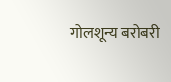गोलशून्य बरोबरी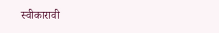स्वीकारावी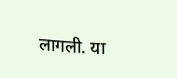लागली. या